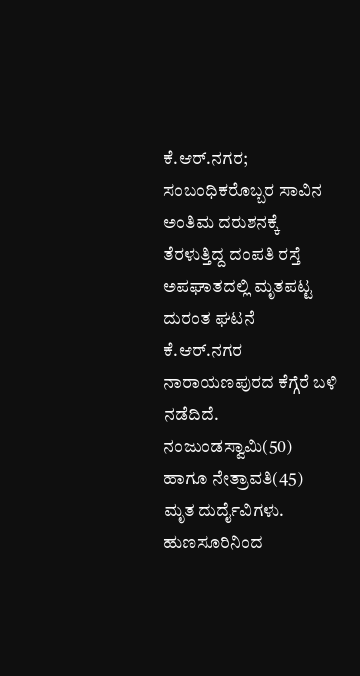ಕೆ.ಆರ್.ನಗರ; ಸಂಬಂಧಿಕರೊಬ್ಬರ ಸಾವಿನ ಅಂತಿಮ ದರುಶನಕ್ಕೆ ತೆರಳುತ್ತಿದ್ದ ದಂಪತಿ ರಸ್ತೆ ಅಪಘಾತದಲ್ಲಿ ಮೃತಪಟ್ಟ ದುರಂತ ಘಟನೆ ಕೆ.ಆರ್.ನಗರ ನಾರಾಯಣಪುರದ ಕೆಗ್ಗೆರೆ ಬಳಿ ನಡೆದಿದೆ.
ನಂಜುಂಡಸ್ವಾಮಿ(50) ಹಾಗೂ ನೇತ್ರಾವತಿ(45) ಮೃತ ದುರ್ದೈವಿಗಳು. ಹುಣಸೂರಿನಿಂದ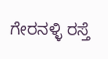ಗೇರನಳ್ಳಿ ರಸ್ತೆ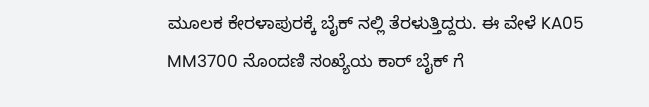ಮೂಲಕ ಕೇರಳಾಪುರಕ್ಕೆ ಬೈಕ್ ನಲ್ಲಿ ತೆರಳುತ್ತಿದ್ದರು. ಈ ವೇಳೆ KA05 MM3700 ನೊಂದಣಿ ಸಂಖ್ಯೆಯ ಕಾರ್ ಬೈಕ್ ಗೆ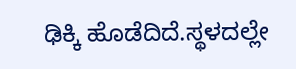ಢಿಕ್ಕಿ ಹೊಡೆದಿದೆ.ಸ್ಥಳದಲ್ಲೇ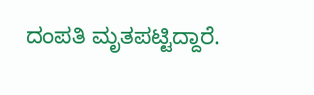ದಂಪತಿ ಮೃತಪಟ್ಟಿದ್ದಾರೆ.